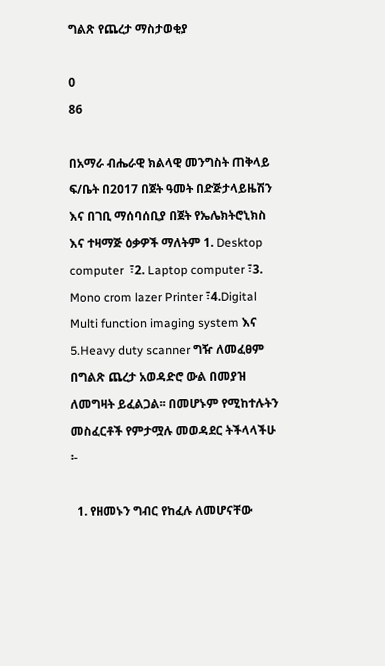ግልጽ የጨረታ ማስታወቂያ

0
86

በአማራ ብሔራዊ ክልላዊ መንግስት ጠቅላይ ፍ/ቤት በ2017 በጀት ዓመት በድጅታላይዜሽን እና በገቢ ማሰባሰቢያ በጀት የኤሌክትሮኒክስ እና ተዛማጅ ዕቃዎች ማለትም 1. Desktop computer  ፣2. Laptop computer ፣3. Mono crom lazer Printer ፣4.Digital Multi function imaging system እና 5.Heavy duty scanner ግዥ ለመፈፀም በግልጽ ጨረታ አወዳድሮ ውል በመያዝ ለመግዛት ይፈልጋል፡፡ በመሆኑም የሚከተሉትን መስፈርቶች የምታሟሉ መወዳደር ትችላላችሁ ፡-

  1. የዘመኑን ግብር የከፈሉ ለመሆናቸው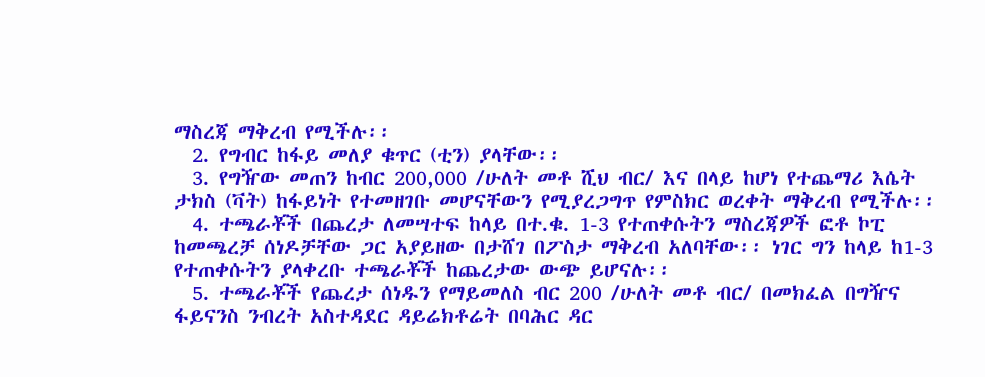ማስረጃ ማቅረብ የሚችሉ፡፡
  2. የግብር ከፋይ መለያ ቁጥር (ቲን) ያላቸው፡፡
  3. የግዥው መጠን ከብር 200,000 /ሁለት መቶ ሺህ ብር/ እና በላይ ከሆነ የተጨማሪ እሴት ታክስ (ቫት) ከፋይነት የተመዘገቡ መሆናቸውን የሚያረጋግጥ የምስክር ወረቀት ማቅረብ የሚችሉ፡፡
  4. ተጫራቾች በጨረታ ለመሣተፍ ከላይ በተ.ቁ. 1-3 የተጠቀሱትን ማስረጃዎች ፎቶ ኮፒ ከመጫረቻ ሰነዶቻቸው ጋር አያይዘው በታሸገ በፖስታ ማቅረብ አለባቸው፡፡ ነገር ግን ከላይ ከ1-3 የተጠቀሱትን ያላቀረቡ ተጫራቾች ከጨረታው ውጭ ይሆናሉ፡፡
  5. ተጫራቾች የጨረታ ሰነዱን የማይመለስ ብር 200 /ሁለት መቶ ብር/ በመክፈል በግዥና ፋይናንስ ንብረት አስተዳደር ዳይሬክቶሬት በባሕር ዳር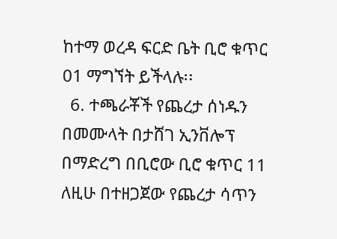ከተማ ወረዳ ፍርድ ቤት ቢሮ ቁጥር 01 ማግኘት ይችላሉ፡፡
  6. ተጫራቾች የጨረታ ሰነዱን በመሙላት በታሸገ ኢንቨሎፕ በማድረግ በቢሮው ቢሮ ቁጥር 11 ለዚሁ በተዘጋጀው የጨረታ ሳጥን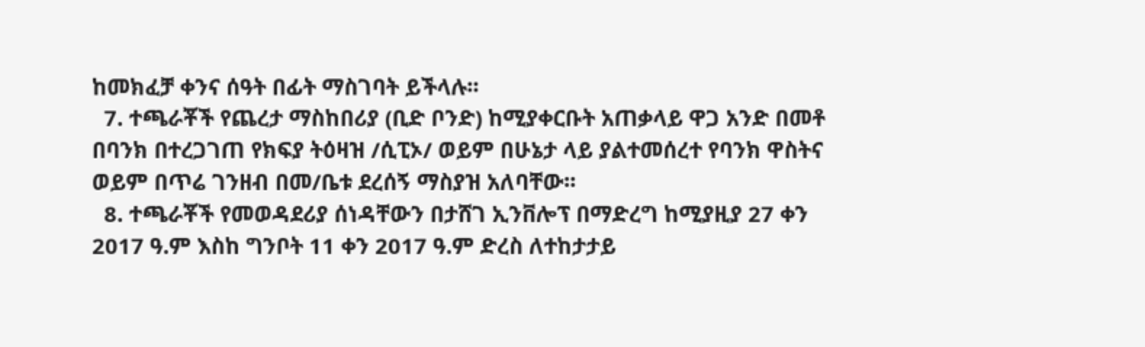ከመክፈቻ ቀንና ሰዓት በፊት ማስገባት ይችላሉ፡፡
  7. ተጫራቾች የጨረታ ማስከበሪያ (ቢድ ቦንድ) ከሚያቀርቡት አጠቃላይ ዋጋ አንድ በመቶ በባንክ በተረጋገጠ የክፍያ ትዕዛዝ /ሲፒኦ/ ወይም በሁኔታ ላይ ያልተመሰረተ የባንክ ዋስትና ወይም በጥሬ ገንዘብ በመ/ቤቱ ደረሰኝ ማስያዝ አለባቸው፡፡
  8. ተጫራቾች የመወዳደሪያ ሰነዳቸውን በታሸገ ኢንቨሎፕ በማድረግ ከሚያዚያ 27 ቀን 2017 ዓ.ም እስከ ግንቦት 11 ቀን 2017 ዓ.ም ድረስ ለተከታታይ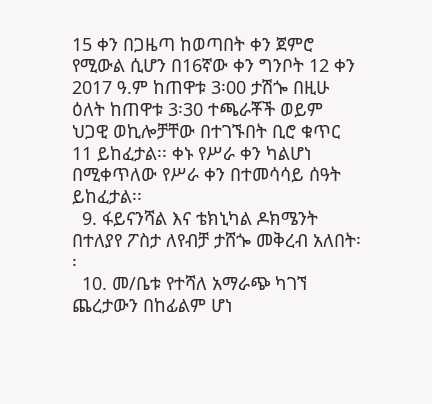15 ቀን በጋዜጣ ከወጣበት ቀን ጀምሮ የሚውል ሲሆን በ16ኛው ቀን ግንቦት 12 ቀን 2017 ዓ.ም ከጠዋቱ 3፡00 ታሽጐ በዚሁ ዕለት ከጠዋቱ 3፡30 ተጫራቾች ወይም ህጋዊ ወኪሎቻቸው በተገኙበት ቢሮ ቁጥር 11 ይከፈታል፡፡ ቀኑ የሥራ ቀን ካልሆነ በሚቀጥለው የሥራ ቀን በተመሳሳይ ሰዓት ይከፈታል፡፡
  9. ፋይናንሻል እና ቴክኒካል ዶክሜንት በተለያየ ፖስታ ለየብቻ ታሸጐ መቅረብ አለበት፡፡
  10. መ/ቤቱ የተሻለ አማራጭ ካገኘ ጨረታውን በከፊልም ሆነ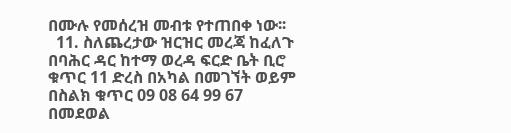በሙሉ የመሰረዝ መብቱ የተጠበቀ ነው፡፡
  11. ስለጨረታው ዝርዝር መረጃ ከፈለጉ በባሕር ዳር ከተማ ወረዳ ፍርድ ቤት ቢሮ ቁጥር 11 ድረስ በአካል በመገኘት ወይም በስልክ ቁጥር 09 08 64 99 67 በመደወል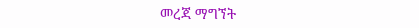መረጃ ማግኘት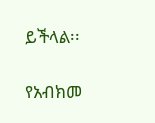ይችላል፡፡

የአብክመ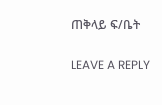ጠቅላይ ፍ/ቤት

LEAVE A REPLY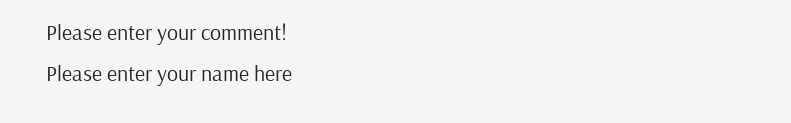Please enter your comment!
Please enter your name here